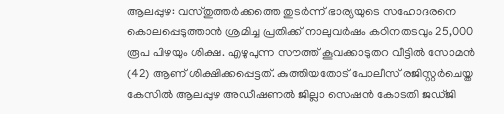ആലപ്പുഴ: വസ്തുത്തർക്കത്തെ തുടർന്ന് ഭാര്യയുടെ സഹോദരനെ കൊലപ്പെടുത്താൻ ശ്രമിച്ച പ്രതിക്ക് നാലുവർഷം കഠിനതടവും 25,000 രൂപ പിഴയും ശിക്ഷ. എഴുപുന്ന സൗത്ത് കൂവക്കാടുതറ വീട്ടിൽ സോമൻ (42) ആണ് ശിക്ഷിക്കപ്പെട്ടത്. കുത്തിയതോട് പോലീസ് രജിസ്റ്റർചെയ്ത കേസിൽ ആലപ്പുഴ അഡീഷണൽ ജില്ലാ സെഷൻ കോടതി ജഡ്ജി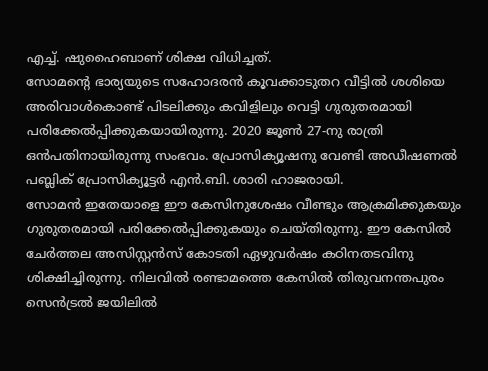എച്ച്. ഷുഹൈബാണ് ശിക്ഷ വിധിച്ചത്.
സോമന്റെ ഭാര്യയുടെ സഹോദരൻ കൂവക്കാടുതറ വീട്ടിൽ ശശിയെ അരിവാൾകൊണ്ട് പിടലിക്കും കവിളിലും വെട്ടി ഗുരുതരമായി പരിക്കേൽപ്പിക്കുകയായിരുന്നു. 2020 ജൂൺ 27-നു രാത്രി ഒൻപതിനായിരുന്നു സംഭവം. പ്രോസിക്യൂഷനു വേണ്ടി അഡീഷണൽ പബ്ലിക് പ്രോസിക്യൂട്ടർ എൻ.ബി. ശാരി ഹാജരായി.
സോമൻ ഇതേയാളെ ഈ കേസിനുശേഷം വീണ്ടും ആക്രമിക്കുകയും ഗുരുതരമായി പരിക്കേൽപ്പിക്കുകയും ചെയ്തിരുന്നു. ഈ കേസിൽ ചേർത്തല അസിസ്റ്റൻസ് കോടതി ഏഴുവർഷം കഠിനതടവിനു ശിക്ഷിച്ചിരുന്നു. നിലവിൽ രണ്ടാമത്തെ കേസിൽ തിരുവനന്തപുരം സെൻട്രൽ ജയിലിൽ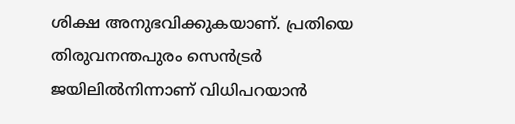ശിക്ഷ അനുഭവിക്കുകയാണ്. പ്രതിയെ തിരുവനന്തപുരം സെൻട്രർ ജയിലിൽനിന്നാണ് വിധിപറയാൻ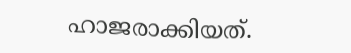ഹാജരാക്കിയത്.